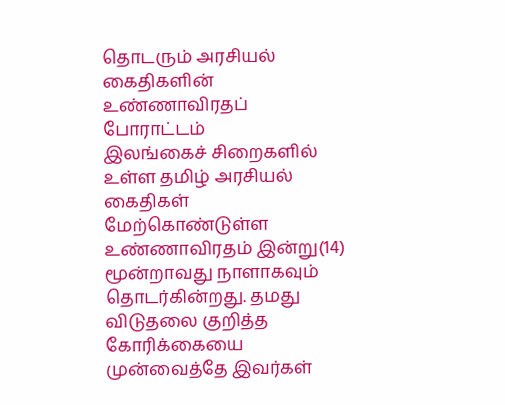தொடரும் அரசியல் கைதிகளின் உண்ணாவிரதப் போராட்டம்
இலங்கைச் சிறைகளில் உள்ள தமிழ் அரசியல் கைதிகள் மேற்கொண்டுள்ள உண்ணாவிரதம் இன்று(14) மூன்றாவது நாளாகவும் தொடர்கின்றது. தமது விடுதலை குறித்த கோரிக்கையை முன்வைத்தே இவர்கள்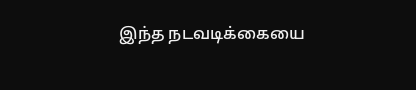இந்த நடவடிக்கையை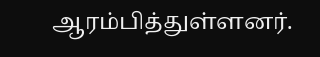ஆரம்பித்துள்ளனர்.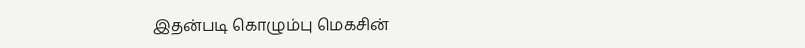இதன்படி கொழும்பு மெகசின்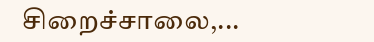சிறைச்சாலை,...